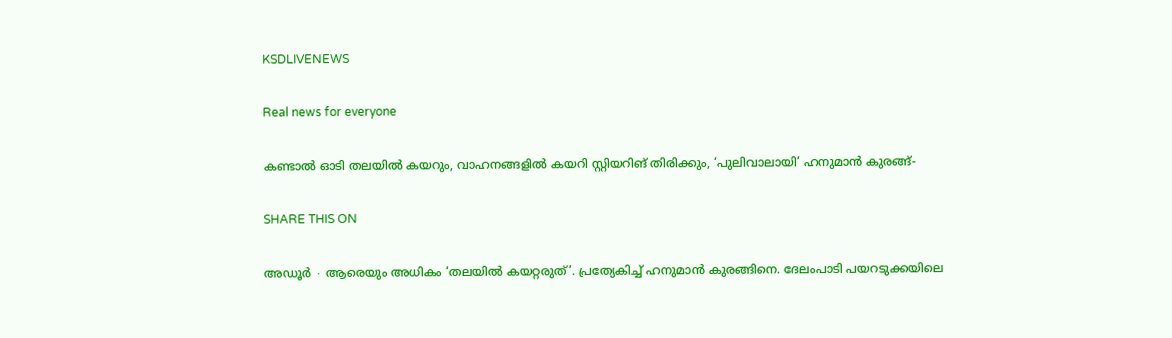KSDLIVENEWS

Real news for everyone

കണ്ടാൽ ഓടി തലയിൽ കയറും, വാഹനങ്ങളിൽ കയറി സ്റ്റിയറിങ് തിരിക്കും, ‘പുലിവാലായി’ ഹനുമാൻ കുരങ്ങ്-

SHARE THIS ON

അഡൂർ ∙ ആരെയും അധികം ‘തലയിൽ കയറ്റരുത്’. പ്രത്യേകിച്ച് ഹനുമാൻ കുരങ്ങിനെ. ദേലംപാടി പയറടുക്കയിലെ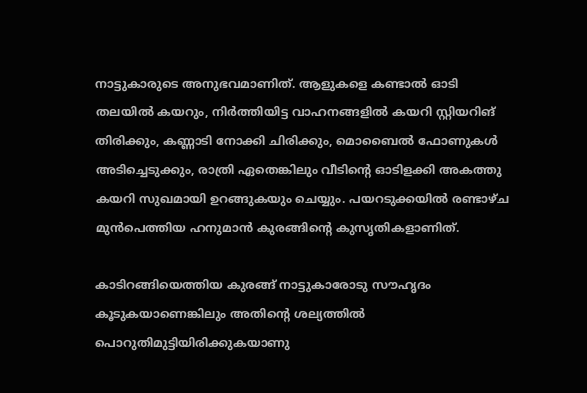നാട്ടുകാരുടെ അനുഭവമാണിത്. ആളുകളെ കണ്ടാൽ ഓടി തലയിൽ കയറും, നിർത്തിയിട്ട വാഹനങ്ങളിൽ കയറി സ്റ്റിയറിങ് തിരിക്കും, കണ്ണാടി നോക്കി ചിരിക്കും, മൊബൈൽ ഫോണുകൾ അടിച്ചെടുക്കും, രാത്രി ഏതെങ്കിലും വീടിന്റെ ഓടിളക്കി അകത്തു കയറി സുഖമായി ഉറങ്ങുകയും ചെയ്യും. പയറടുക്കയിൽ രണ്ടാഴ്ച മുൻപെത്തിയ ഹനുമാൻ കുരങ്ങിന്റെ കുസൃതികളാണിത്.

കാടിറങ്ങിയെത്തിയ കുരങ്ങ് നാട്ടുകാരോടു സൗഹൃദം കൂടുകയാണെങ്കിലും അതിന്റെ ശല്യത്തിൽ പൊറുതിമുട്ടിയിരിക്കുകയാണു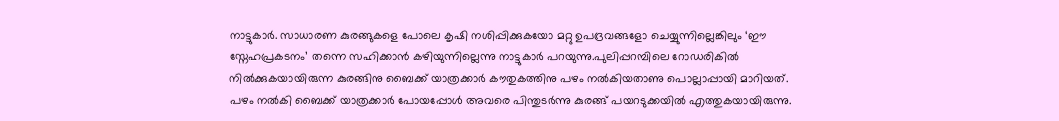നാട്ടുകാർ. സാധാരണ കുരങ്ങുകളെ പോലെ കൃഷി നശിപ്പിക്കുകയോ മറ്റു ഉപദ്രവങ്ങളോ ചെയ്യുന്നില്ലെങ്കിലും ‘ഈ സ്നേഹപ്രകടനം’ തന്നെ സഹിക്കാൻ കഴിയുന്നില്ലെന്നു നാട്ടുകാർ പറയുന്നു.പുലിപ്പറമ്പിലെ റോഡരികിൽ നിൽക്കുകയായിരുന്ന കുരങ്ങിനു ബൈക്ക് യാത്രക്കാർ കൗതുകത്തിനു പഴം നൽകിയതാണു പൊല്ലാപ്പായി മാറിയത്. പഴം നൽകി ബൈക്ക് യാത്രക്കാർ പോയപ്പോൾ അവരെ പിന്തുടർന്നു കുരങ്ങ് പയറടുക്കയിൽ എത്തുകയായിരുന്നു.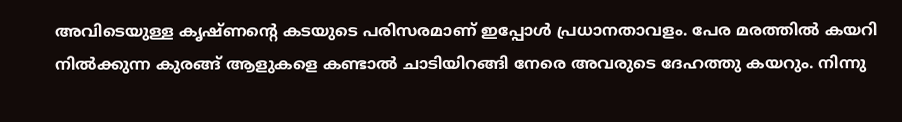അവിടെയുള്ള കൃഷ്ണന്റെ കടയുടെ പരിസരമാണ് ഇപ്പോൾ പ്രധാനതാവളം. പേര മരത്തിൽ കയറി നിൽക്കുന്ന കുരങ്ങ് ആളുകളെ കണ്ടാൽ ചാടിയിറങ്ങി നേരെ അവരുടെ ദേഹത്തു കയറും. നിന്നു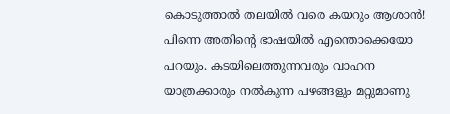കൊടുത്താൽ തലയിൽ വരെ കയറും ആശാൻ! പിന്നെ അതിന്റെ ഭാഷയിൽ എന്തൊക്കെയോ പറയും. കടയിലെത്തുന്നവരും വാഹന യാത്രക്കാരും നൽകുന്ന പഴങ്ങളും മറ്റുമാണു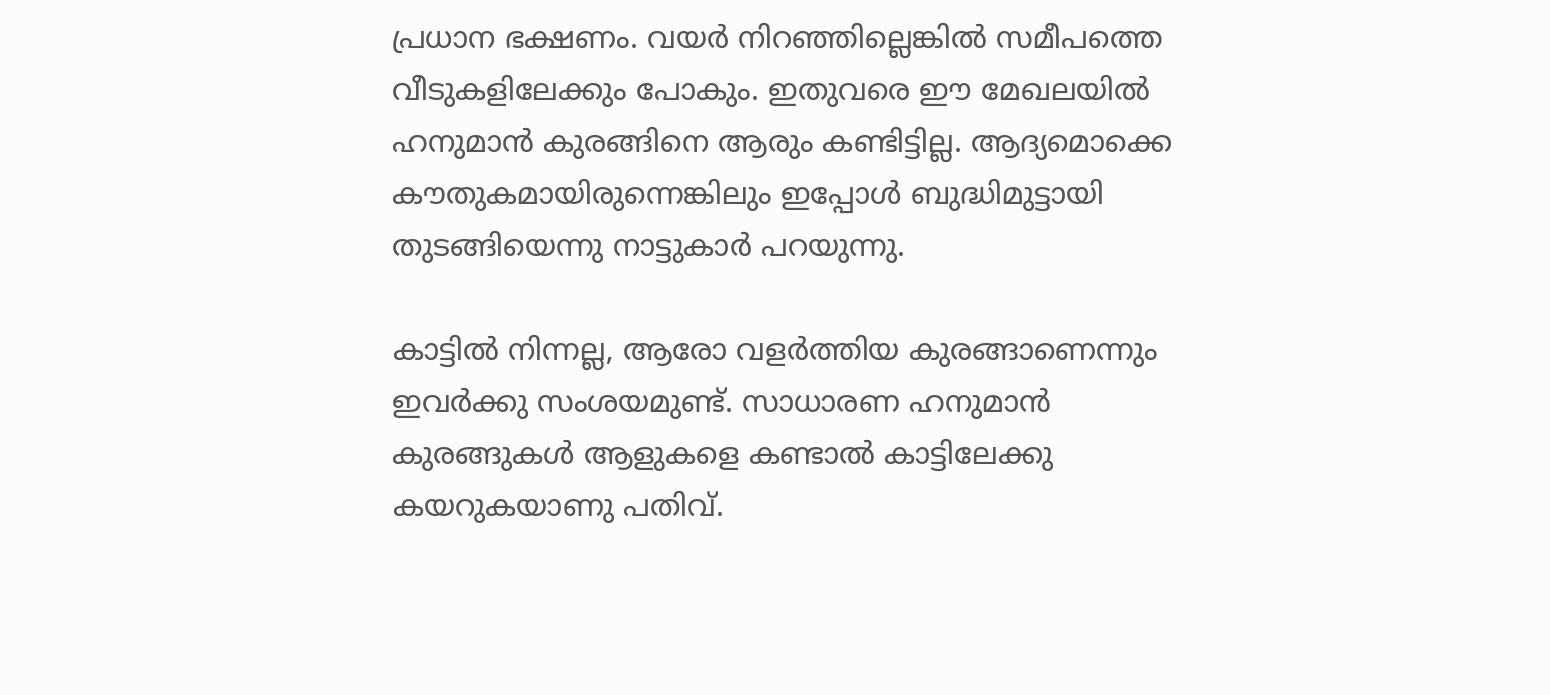പ്രധാന ഭക്ഷണം. വയർ നിറഞ്ഞില്ലെങ്കിൽ സമീപത്തെ വീടുകളിലേക്കും പോകും. ഇ‌തുവരെ ഈ മേഖലയിൽ ഹനുമാൻ കുരങ്ങിനെ ആരും കണ്ടിട്ടില്ല. ആദ്യമൊക്കെ കൗതുകമായിരുന്നെങ്കിലും ഇപ്പോൾ ബുദ്ധിമുട്ടായി തുടങ്ങിയെന്നു നാട്ടുകാർ പറയുന്നു.

കാട്ടിൽ നിന്നല്ല, ആരോ വളർത്തിയ കുരങ്ങാണെന്നും ഇവർക്കു സംശയമുണ്ട്. സാധാരണ ഹനുമാൻ കുരങ്ങുകൾ ആളുകളെ കണ്ടാൽ കാട്ടിലേക്കു കയറുകയാണു പതിവ്.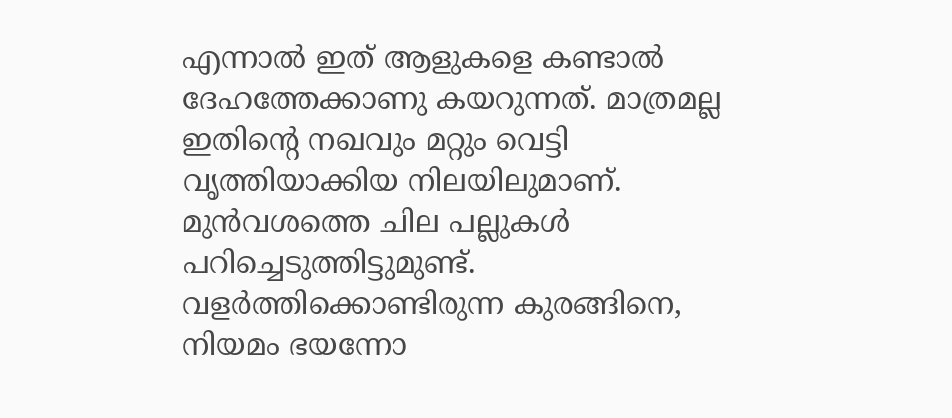എന്നാൽ ഇത് ആളുകളെ കണ്ടാൽ ദേഹത്തേക്കാണു കയറുന്നത്. മാത്രമല്ല ഇതിന്റെ നഖവും മറ്റും വെട്ടി വൃത്തിയാക്കിയ നിലയിലുമാണ്. മുൻവശത്തെ ചില പല്ലുകൾ പറിച്ചെടുത്തിട്ടുമുണ്ട്.  വളർത്തിക്കൊണ്ടിരുന്ന കുരങ്ങിനെ, നിയമം ഭയന്നോ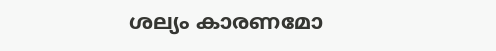ശല്യം കാരണമോ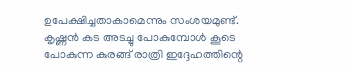ഉപേക്ഷിച്ചതാകാമെന്നും സംശയമുണ്ട്. കൃഷ്ണൻ കട അടച്ചു പോകുമ്പോൾ കൂടെ പോകുന്ന കുരങ്ങ് രാത്രി ഇദ്ദേഹത്തിന്റെ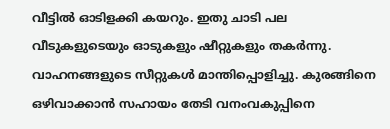വീട്ടിൽ ഓടിളക്കി കയറും. ഇതു ചാടി പല വീടുകളുടെയും ഓടുകളും ഷീറ്റുകളും തകർന്നു. വാഹനങ്ങളുടെ സീറ്റുകൾ മാന്തിപ്പൊളിച്ചു. കുരങ്ങിനെ ഒഴിവാക്കാൻ സഹായം തേടി വനംവകുപ്പിനെ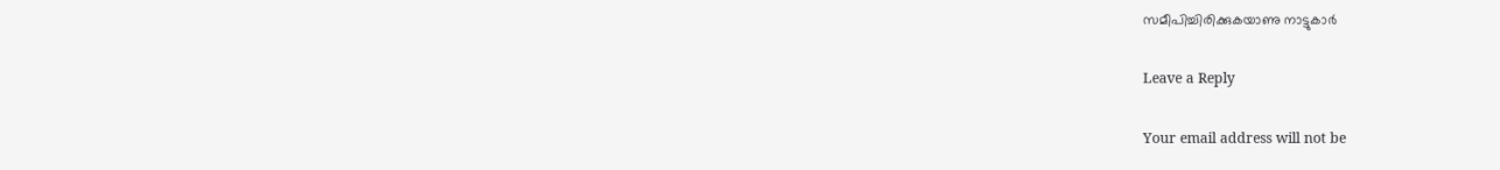സമീപിച്ചിരിക്കുകയാണു നാട്ടുകാർ

Leave a Reply

Your email address will not be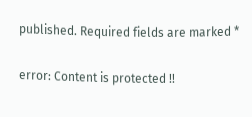published. Required fields are marked *

error: Content is protected !!